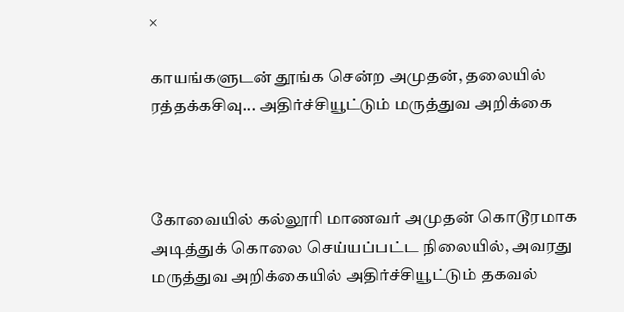×

காயங்களுடன் தூங்க சென்ற அமுதன், தலையில் ரத்தக்கசிவு... அதிர்ச்சியூட்டும் மருத்துவ அறிக்கை



கோவையில் கல்லூரி மாணவர் அமுதன் கொடூரமாக அடித்துக் கொலை செய்யப்பட்ட நிலையில், அவரது மருத்துவ அறிக்கையில் அதிர்ச்சியூட்டும் தகவல்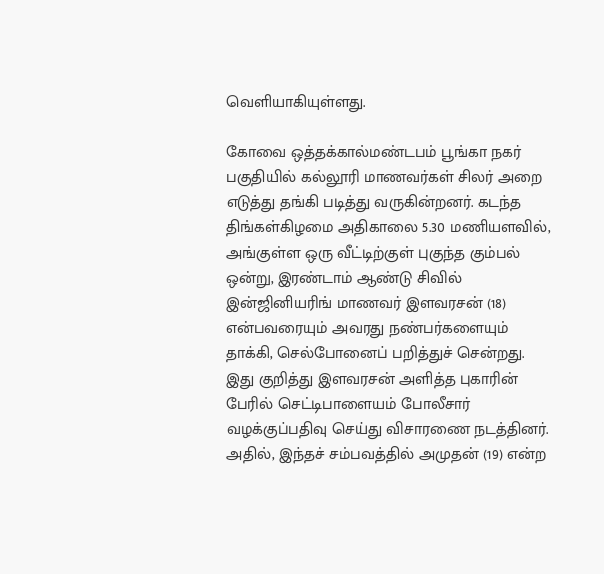வெளியாகியுள்ளது.

கோவை ஒத்தக்கால்மண்டபம் பூங்கா நகர் பகுதியில் கல்லூரி மாணவர்கள் சிலர் அறை எடுத்து தங்கி படித்து வருகின்றனர். கடந்த திங்கள்கிழமை அதிகாலை 5.30 மணியளவில், அங்குள்ள ஒரு வீட்டிற்குள் புகுந்த கும்பல் ஒன்று, இரண்டாம் ஆண்டு சிவில் இன்ஜினியரிங் மாணவர் இளவரசன் (18) என்பவரையும் அவரது நண்பர்களையும் தாக்கி, செல்போனைப் பறித்துச் சென்றது. இது குறித்து இளவரசன் அளித்த புகாரின் பேரில் செட்டிபாளையம் போலீசார் வழக்குப்பதிவு செய்து விசாரணை நடத்தினர். அதில், இந்தச் சம்பவத்தில் அமுதன் (19) என்ற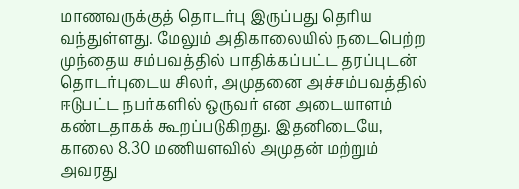மாணவருக்குத் தொடர்பு இருப்பது தெரிய வந்துள்ளது. மேலும் அதிகாலையில் நடைபெற்ற முந்தைய சம்பவத்தில் பாதிக்கப்பட்ட தரப்புடன் தொடர்புடைய சிலர், அமுதனை அச்சம்பவத்தில் ஈடுபட்ட நபர்களில் ஒருவர் என அடையாளம் கண்டதாகக் கூறப்படுகிறது. இதனிடையே, காலை 8.30 மணியளவில் அமுதன் மற்றும் அவரது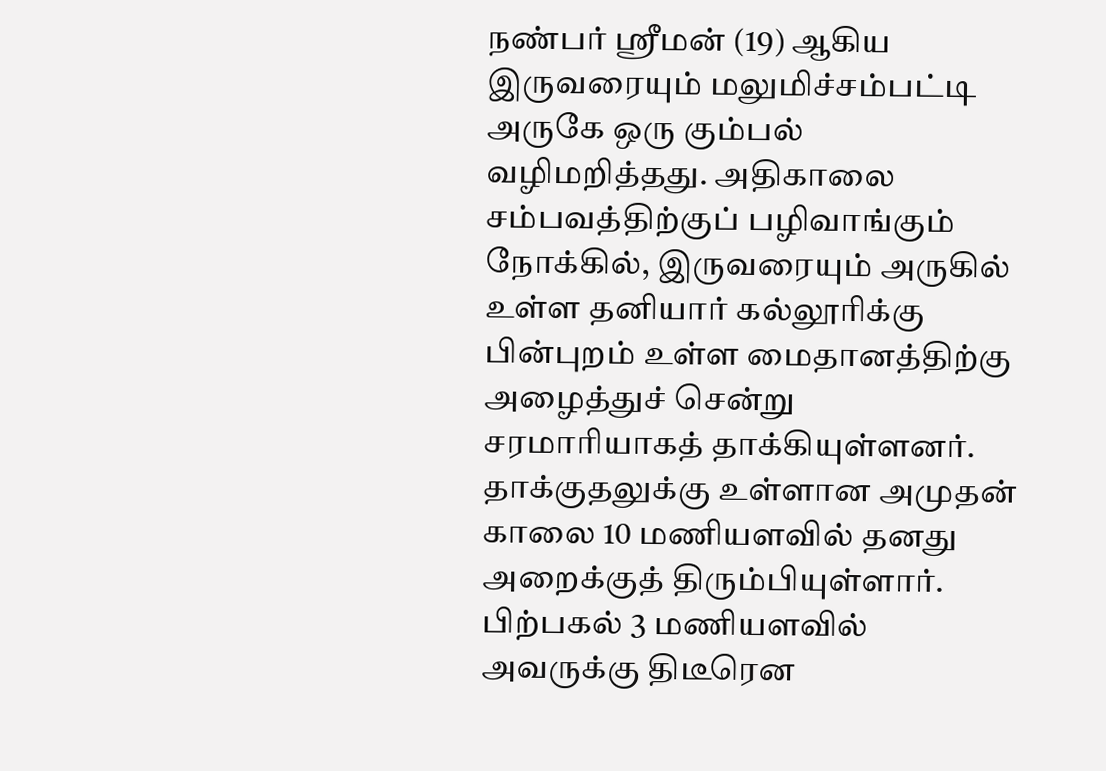நண்பர் ஸ்ரீமன் (19) ஆகிய இருவரையும் மலுமிச்சம்பட்டி அருகே ஒரு கும்பல் வழிமறித்தது. அதிகாலை சம்பவத்திற்குப் பழிவாங்கும் நோக்கில், இருவரையும் அருகில் உள்ள தனியார் கல்லூரிக்கு பின்புறம் உள்ள மைதானத்திற்கு அழைத்துச் சென்று சரமாரியாகத் தாக்கியுள்ளனர். தாக்குதலுக்கு உள்ளான அமுதன் காலை 10 மணியளவில் தனது அறைக்குத் திரும்பியுள்ளார். பிற்பகல் 3 மணியளவில் அவருக்கு திடீரென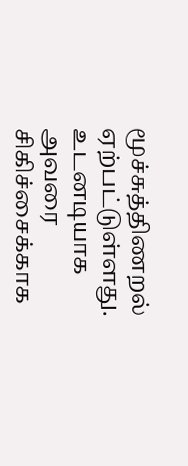மூச்சுத்திணறல் ஏற்பட்டுள்ளது. உடனடியாக அவரை சிகிச்சைக்காக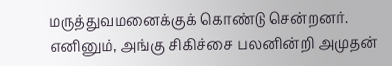மருத்துவமனைக்குக் கொண்டு சென்றனர். எனினும், அங்கு சிகிச்சை பலனின்றி அமுதன்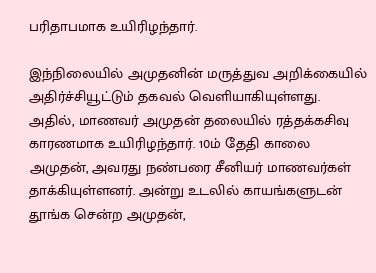பரிதாபமாக உயிரிழந்தார்.

இந்நிலையில் அமுதனின் மருத்துவ அறிக்கையில் அதிர்ச்சியூட்டும் தகவல் வெளியாகியுள்ளது. அதில், மாணவர் அமுதன் தலையில் ரத்தக்கசிவு காரணமாக உயிரிழந்தார். 10ம் தேதி காலை அமுதன், அவரது நண்பரை சீனியர் மாணவர்கள் தாக்கியுள்ளனர். அன்று உடலில் காயங்களுடன் தூங்க சென்ற அமுதன்,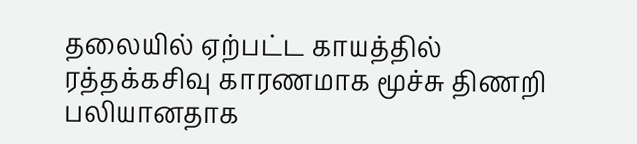தலையில் ஏற்பட்ட காயத்தில் ரத்தக்கசிவு காரணமாக மூச்சு திணறி பலியானதாக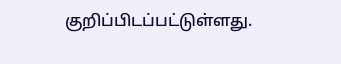குறிப்பிடப்பட்டுள்ளது.